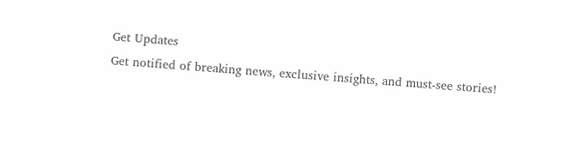Get Updates
Get notified of breaking news, exclusive insights, and must-see stories!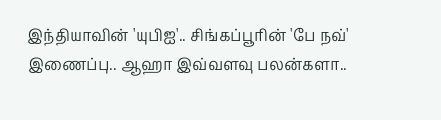இந்தியாவின் 'யுபிஐ'.. சிங்கப்பூரின் 'பே நவ்' இணைப்பு.. ஆஹா இவ்வளவு பலன்களா..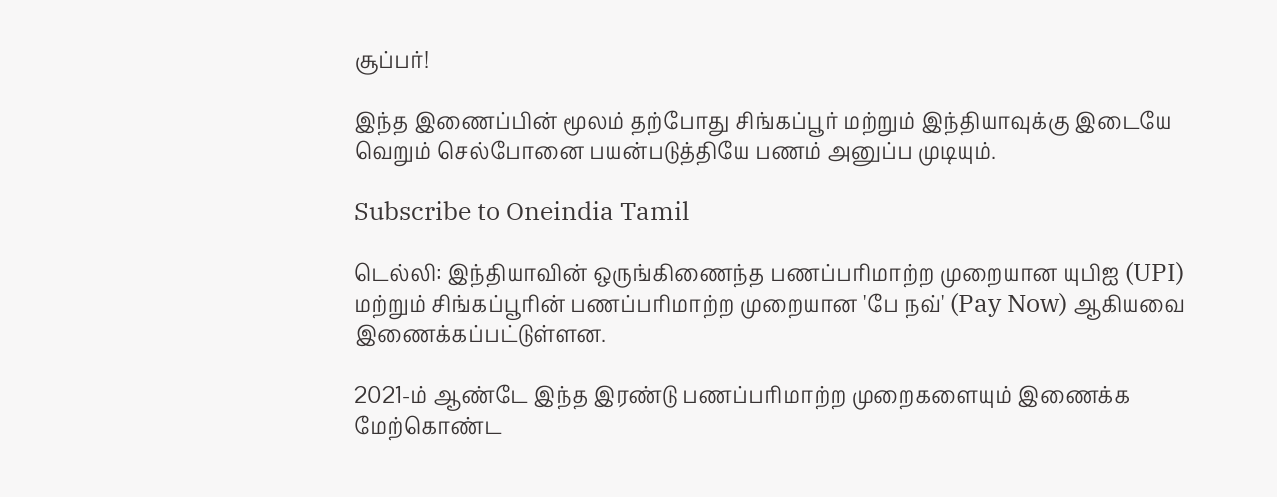சூப்பர்!

இந்த இணைப்பின் மூலம் தற்போது சிங்கப்பூர் மற்றும் இந்தியாவுக்கு இடையே வெறும் செல்போனை பயன்படுத்தியே பணம் அனுப்ப முடியும்.

Subscribe to Oneindia Tamil

டெல்லி: இந்தியாவின் ஒருங்கிணைந்த பணப்பரிமாற்ற முறையான யுபிஐ (UPI) மற்றும் சிங்கப்பூரின் பணப்பரிமாற்ற முறையான 'பே நவ்' (Pay Now) ஆகியவை இணைக்கப்பட்டுள்ளன.

2021-ம் ஆண்டே இந்த இரண்டு பணப்பரிமாற்ற முறைகளையும் இணைக்க மேற்கொண்ட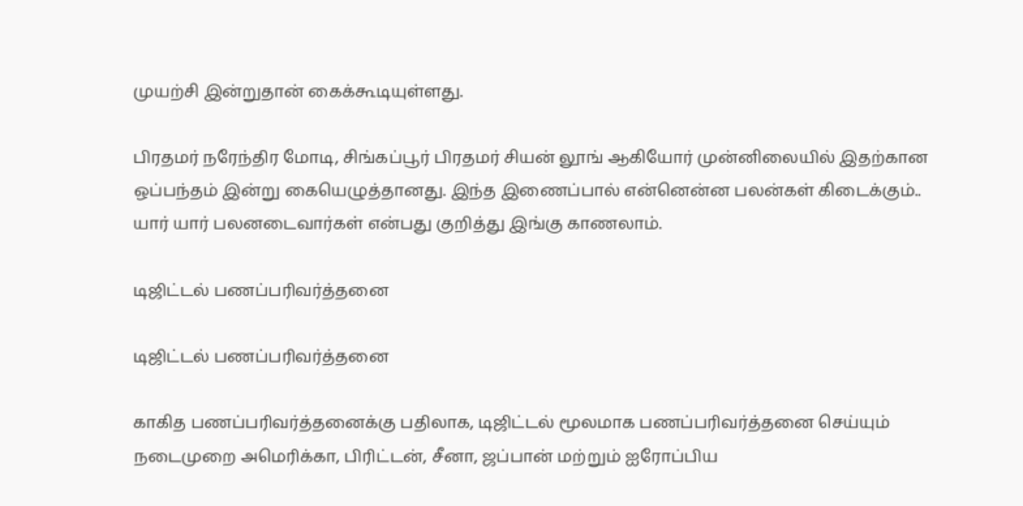முயற்சி இன்றுதான் கைக்கூடியுள்ளது.

பிரதமர் நரேந்திர மோடி, சிங்கப்பூர் பிரதமர் சியன் லூங் ஆகியோர் முன்னிலையில் இதற்கான ஒப்பந்தம் இன்று கையெழுத்தானது. இந்த இணைப்பால் என்னென்ன பலன்கள் கிடைக்கும்.. யார் யார் பலனடைவார்கள் என்பது குறித்து இங்கு காணலாம்.

டிஜிட்டல் பணப்பரிவர்த்தனை

டிஜிட்டல் பணப்பரிவர்த்தனை

காகித பணப்பரிவர்த்தனைக்கு பதிலாக, டிஜிட்டல் மூலமாக பணப்பரிவர்த்தனை செய்யும் நடைமுறை அமெரிக்கா, பிரிட்டன், சீனா, ஜப்பான் மற்றும் ஐரோப்பிய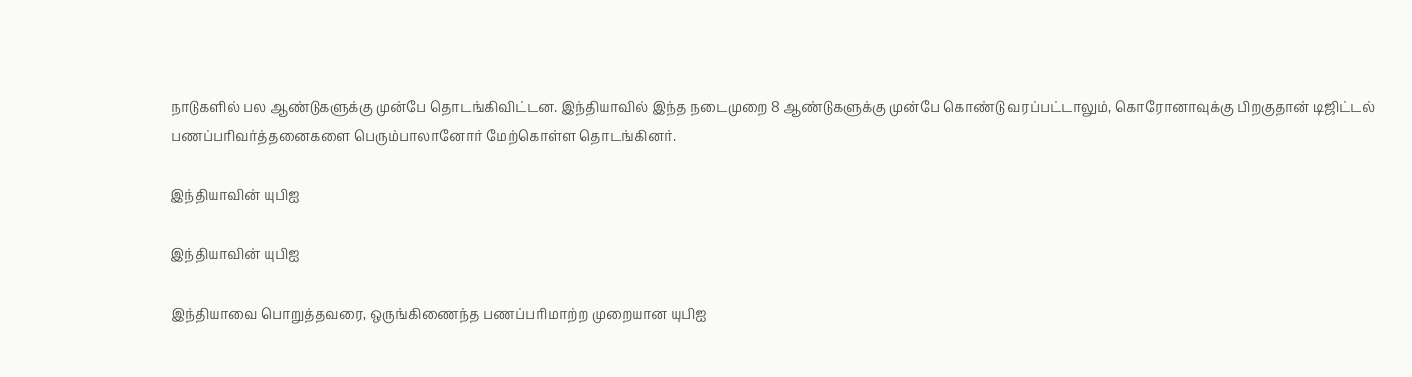நாடுகளில் பல ஆண்டுகளுக்கு முன்பே தொடங்கிவிட்டன. இந்தியாவில் இந்த நடைமுறை 8 ஆண்டுகளுக்கு முன்பே கொண்டு வரப்பட்டாலும், கொரோனாவுக்கு பிறகுதான் டிஜிட்டல் பணப்பரிவர்த்தனைகளை பெரும்பாலானோர் மேற்கொள்ள தொடங்கினர்.

இந்தியாவின் யுபிஐ

இந்தியாவின் யுபிஐ

இந்தியாவை பொறுத்தவரை, ஒருங்கிணைந்த பணப்பரிமாற்ற முறையான யுபிஐ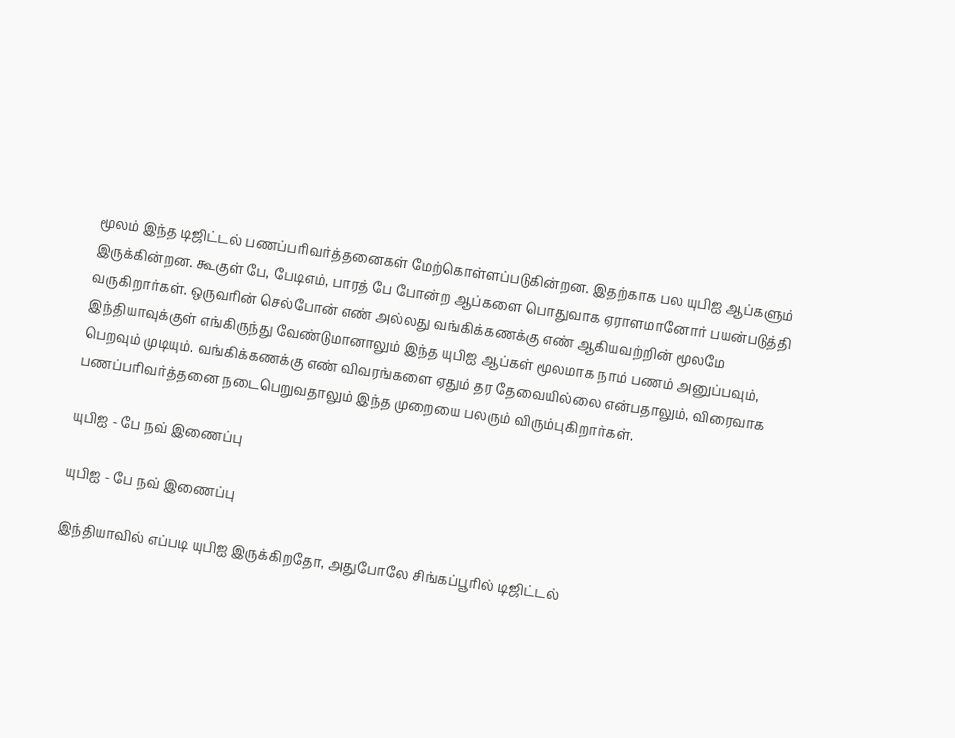மூலம் இந்த டிஜிட்டல் பணப்பரிவர்த்தனைகள் மேற்கொள்ளப்படுகின்றன. இதற்காக பல யுபிஐ ஆப்களும் இருக்கின்றன. கூகுள் பே, பேடிஎம், பாரத் பே போன்ற ஆப்களை பொதுவாக ஏராளமானோர் பயன்படுத்தி வருகிறார்கள். ஒருவரின் செல்போன் எண் அல்லது வங்கிக்கணக்கு எண் ஆகியவற்றின் மூலமே இந்தியாவுக்குள் எங்கிருந்து வேண்டுமானாலும் இந்த யுபிஐ ஆப்கள் மூலமாக நாம் பணம் அனுப்பவும், பெறவும் முடியும். வங்கிக்கணக்கு எண் விவரங்களை ஏதும் தர தேவையில்லை என்பதாலும், விரைவாக பணப்பரிவர்த்தனை நடைபெறுவதாலும் இந்த முறையை பலரும் விரும்புகிறார்கள்.

யுபிஐ - பே நவ் இணைப்பு

யுபிஐ - பே நவ் இணைப்பு

இந்தியாவில் எப்படி யுபிஐ இருக்கிறதோ, அதுபோலே சிங்கப்பூரில் டிஜிட்டல்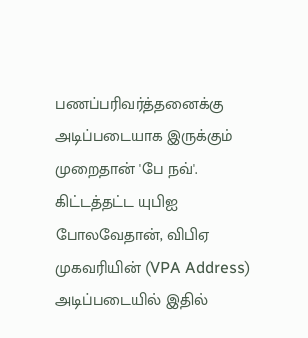பணப்பரிவர்த்தனைக்கு அடிப்படையாக இருக்கும் முறைதான் 'பே நவ்'. கிட்டத்தட்ட யுபிஐ போலவேதான், விபிஏ முகவரியின் (VPA Address) அடிப்படையில் இதில்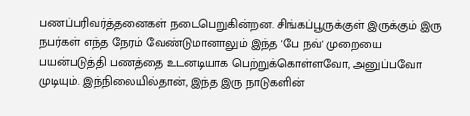பணப்பரிவர்த்தனைகள் நடைபெறுகின்றன. சிங்கப்பூருக்குள் இருக்கும் இரு நபர்கள் எந்த நேரம் வேண்டுமானாலும் இந்த 'பே நவ்' முறையை பயன்படுத்தி பணத்தை உடனடியாக பெற்றுக்கொள்ளவோ, அனுப்பவோ முடியும். இந்நிலையில்தான், இந்த இரு நாடுகளின்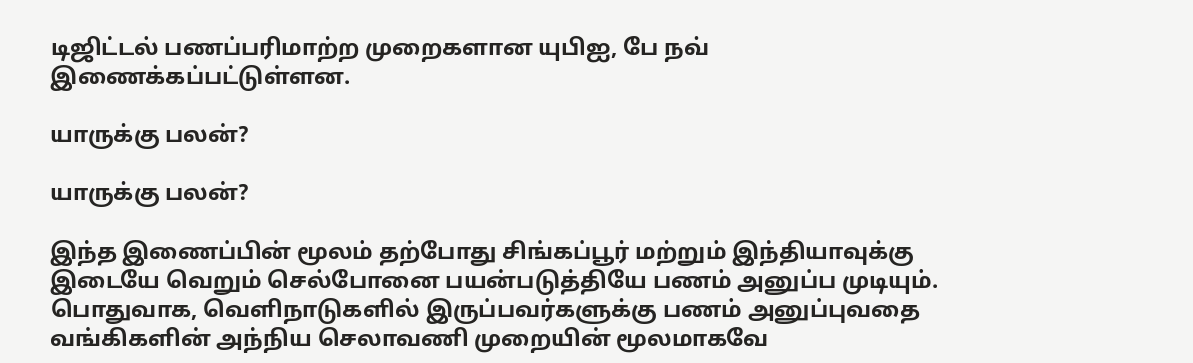டிஜிட்டல் பணப்பரிமாற்ற முறைகளான யுபிஐ, பே நவ் இணைக்கப்பட்டுள்ளன.

யாருக்கு பலன்?

யாருக்கு பலன்?

இந்த இணைப்பின் மூலம் தற்போது சிங்கப்பூர் மற்றும் இந்தியாவுக்கு இடையே வெறும் செல்போனை பயன்படுத்தியே பணம் அனுப்ப முடியும். பொதுவாக, வெளிநாடுகளில் இருப்பவர்களுக்கு பணம் அனுப்புவதை வங்கிகளின் அந்நிய செலாவணி முறையின் மூலமாகவே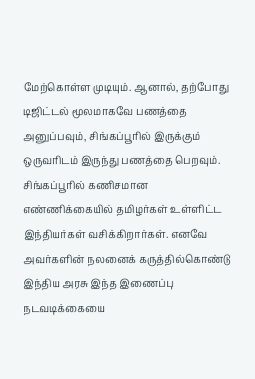மேற்கொள்ள முடியும். ஆனால், தற்போது டிஜிட்டல் மூலமாகவே பணத்தை அனுப்பவும், சிங்கப்பூரில் இருக்கும் ஒருவரிடம் இருந்து பணத்தை பெறவும். சிங்கப்பூரில் கணிசமான எண்ணிக்கையில் தமிழர்கள் உள்ளிட்ட இந்தியர்கள் வசிக்கிறார்கள். எனவே அவர்களின் நலனைக் கருத்தில்கொண்டு இந்திய அரசு இந்த இணைப்பு நடவடிக்கையை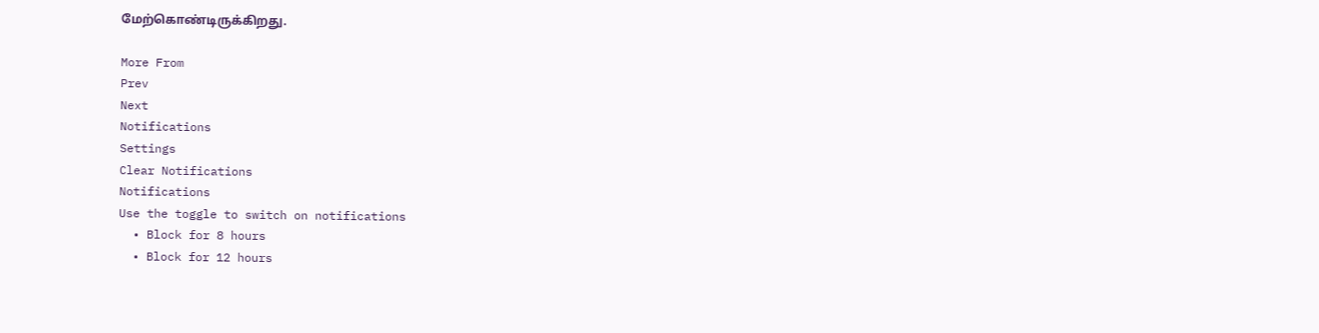மேற்கொண்டிருக்கிறது.

More From
Prev
Next
Notifications
Settings
Clear Notifications
Notifications
Use the toggle to switch on notifications
  • Block for 8 hours
  • Block for 12 hours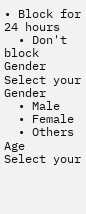• Block for 24 hours
  • Don't block
Gender
Select your Gender
  • Male
  • Female
  • Others
Age
Select your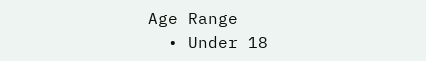Age Range
  • Under 18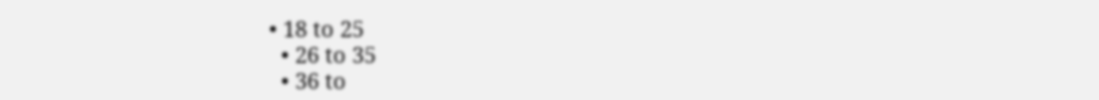• 18 to 25
  • 26 to 35
  • 36 to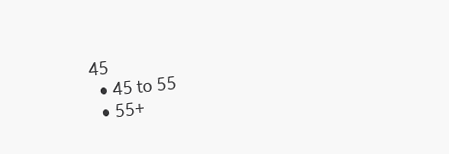45
  • 45 to 55
  • 55+